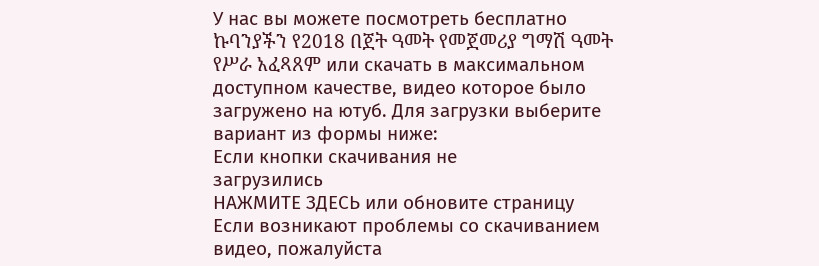У нас вы можете посмотреть бесплатно ኩባንያችን የ2018 በጀት ዓመት የመጀመሪያ ግማሽ ዓመት የሥራ አፈጻጸም или скачать в максимальном доступном качестве, видео которое было загружено на ютуб. Для загрузки выберите вариант из формы ниже:
Если кнопки скачивания не
загрузились
НАЖМИТЕ ЗДЕСЬ или обновите страницу
Если возникают проблемы со скачиванием видео, пожалуйста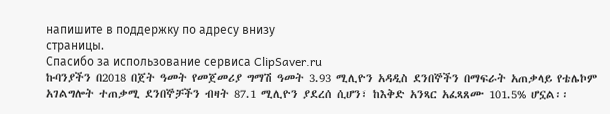напишите в поддержку по адресу внизу
страницы.
Спасибо за использование сервиса ClipSaver.ru
ኩባንያችን በ2018 በጀት ዓመት የመጀመሪያ ግማሽ ዓመት 3.93 ሚሊዮን አዳዲስ ደንበኞችን በማፍራት አጠቃላይ የቴሌኮም አገልግሎት ተጠቃሚ ደንበኞቻችን ብዛት 87.1 ሚሊዮን ያደረሰ ሲሆን፣ ከእቅድ አንጻር አፈጻጸሙ 101.5% ሆኗል፡፡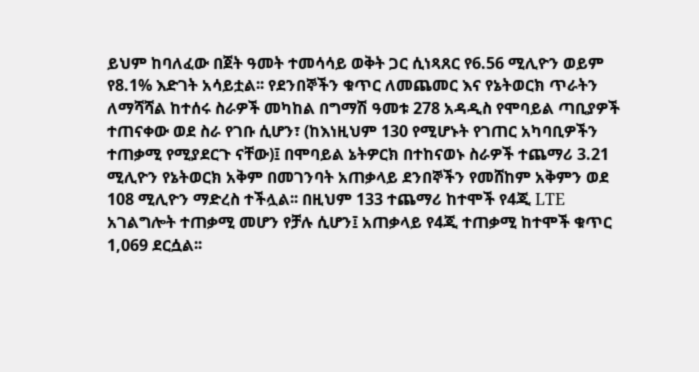ይህም ከባለፈው በጀት ዓመት ተመሳሳይ ወቅት ጋር ሲነጻጸር የ6.56 ሚሊዮን ወይም የ8.1% እድገት አሳይቷል፡፡ የደንበኞችን ቁጥር ለመጨመር እና የኔትወርክ ጥራትን ለማሻሻል ከተሰሩ ስራዎች መካከል በግማሽ ዓመቱ 278 አዳዲስ የሞባይል ጣቢያዎች ተጠናቀው ወደ ስራ የገቡ ሲሆን፣ (ከእነዚህም 130 የሚሆኑት የገጠር አካባቢዎችን ተጠቃሚ የሚያደርጉ ናቸው)፤ በሞባይል ኔትዎርክ በተከናወኑ ስራዎች ተጨማሪ 3.21 ሚሊዮን የኔትወርክ አቅም በመገንባት አጠቃላይ ደንበኞችን የመሸከም አቅምን ወደ 108 ሚሊዮን ማድረስ ተችሏል፡፡ በዚህም 133 ተጨማሪ ከተሞች የ4ጂ LTE አገልግሎት ተጠቃሚ መሆን የቻሉ ሲሆን፤ አጠቃላይ የ4ጂ ተጠቃሚ ከተሞች ቁጥር 1,069 ደርሷል፡፡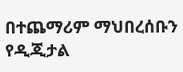በተጨማሪም ማህበረሰቡን የዲጂታል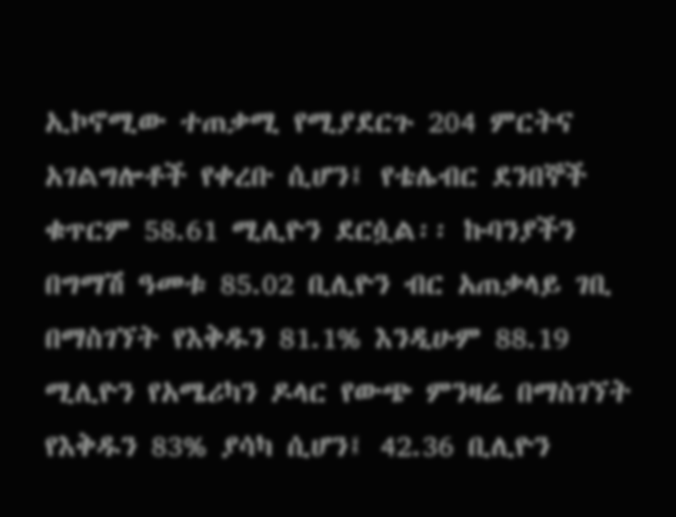ኢኮኖሚው ተጠቃሚ የሚያደርጉ 204 ምርትና አገልግሎቶች የቀረቡ ሲሆን፤ የቴሌብር ደንበኞች ቁጥርም 58.61 ሚሊዮን ደርሷል፡፡ ኩባንያችን በግማሽ ዓመቱ 85.02 ቢሊዮን ብር አጠቃላይ ገቢ በማስገኘት የእቅዱን 81.1% እንዲሁም 88.19 ሚሊዮን የአሜሪካን ዶላር የውጭ ምንዛሬ በማስገኘት የእቅዱን 83% ያሳካ ሲሆን፤ 42.36 ቢሊዮን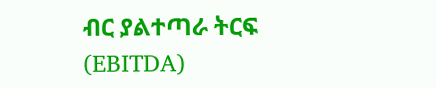ብር ያልተጣራ ትርፍ (EBITDA)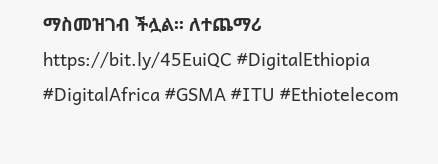ማስመዝገብ ችሏል፡፡ ለተጨማሪ https://bit.ly/45EuiQC #DigitalEthiopia #DigitalAfrica #GSMA #ITU #Ethiotelecom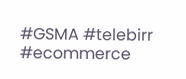#GSMA #telebirr #ecommerce